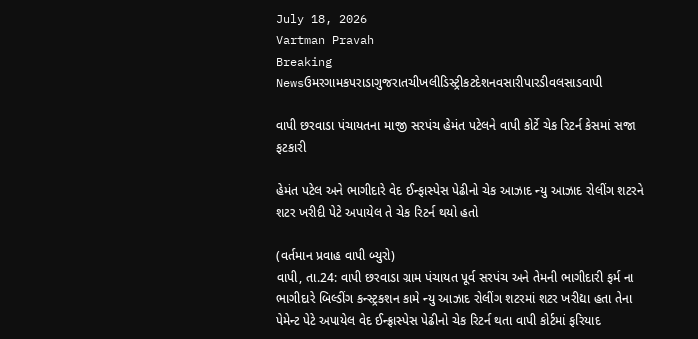July 18, 2026
Vartman Pravah
Breaking Newsઉમરગામકપરાડાગુજરાતચીખલીડિસ્ટ્રીકટદેશનવસારીપારડીવલસાડવાપી

વાપી છરવાડા પંચાયતના માજી સરપંચ હેમંત પટેલને વાપી કોર્ટે ચેક રિટર્ન કેસમાં સજા ફટકારી

હેમંત પટેલ અને ભાગીદારે વેદ ઈન્‍ફાસ્‍પેસ પેઢીનો ચેક આઝાદ ન્‍યુ આઝાદ રોલીંગ શટરને શટર ખરીદી પેટે અપાયેલ તે ચેક રિટર્ન થયો હતો

(વર્તમાન પ્રવાહ વાપી બ્‍યુરો)
વાપી, તા.24: વાપી છરવાડા ગ્રામ પંચાયત પૂર્વ સરપંચ અને તેમની ભાગીદારી ફર્મ ના ભાગીદારે બિલ્‍ડીંગ કન્‍સ્‍ટ્રકશન કામે ન્‍યુ આઝાદ રોલીંગ શટરમાં શટર ખરીદ્યા હતા તેના પેમેન્‍ટ પેટે અપાયેલ વેદ ઈન્‍ફ્રાસ્‍પેસ પેઢીનો ચેક રિટર્ન થતા વાપી કોર્ટમાં ફરિયાદ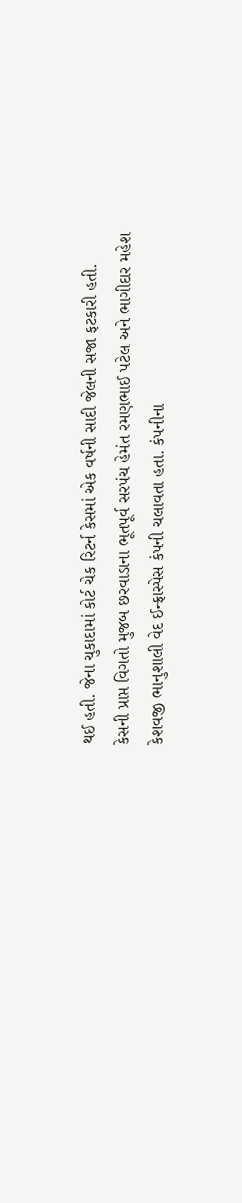થઈ હતી. જેના ચુકાદામાં કોર્ટ ચેક રિટર્ન કેસમાં એક વર્ષની સાદી જેલની સજા ફટકારી હતી.
કેસની પ્રાપ્ત વિગતો મુજબ છરવાડાના ભૂતપૂર્વ સરપંચ હેમંત રમણભાઈ પટેલ અને ભાગીદાર મહેશ કેશવજી ભાનુશાલી વેદ ઈન્‍ફ્રાસ્‍પેસ કંપની ચલાવતા હતા. કંપનીના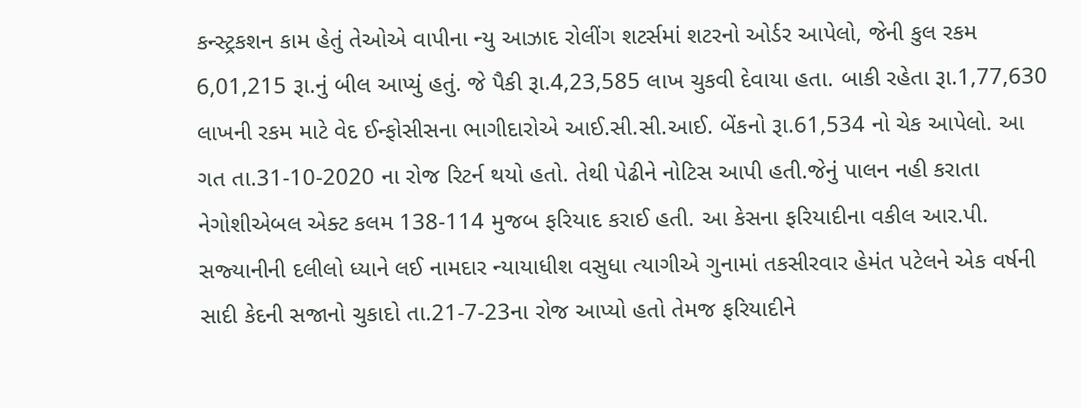કન્‍સ્‍ટ્રકશન કામ હેતું તેઓએ વાપીના ન્‍યુ આઝાદ રોલીંગ શટર્સમાં શટરનો ઓર્ડર આપેલો, જેની કુલ રકમ 6,01,215 રૂા.નું બીલ આપ્‍યું હતું. જે પૈકી રૂા.4,23,585 લાખ ચુકવી દેવાયા હતા. બાકી રહેતા રૂા.1,77,630 લાખની રકમ માટે વેદ ઈન્‍ફોસીસના ભાગીદારોએ આઈ.સી.સી.આઈ. બેંકનો રૂા.61,534 નો ચેક આપેલો. આ ગત તા.31-10-2020 ના રોજ રિટર્ન થયો હતો. તેથી પેઢીને નોટિસ આપી હતી.જેનું પાલન નહી કરાતા નેગોશીએબલ એક્‍ટ કલમ 138-114 મુજબ ફરિયાદ કરાઈ હતી. આ કેસના ફરિયાદીના વકીલ આર.પી. સજ્‍યાનીની દલીલો ધ્‍યાને લઈ નામદાર ન્‍યાયાધીશ વસુધા ત્‍યાગીએ ગુનામાં તકસીરવાર હેમંત પટેલને એક વર્ષની સાદી કેદની સજાનો ચુકાદો તા.21-7-23ના રોજ આપ્‍યો હતો તેમજ ફરિયાદીને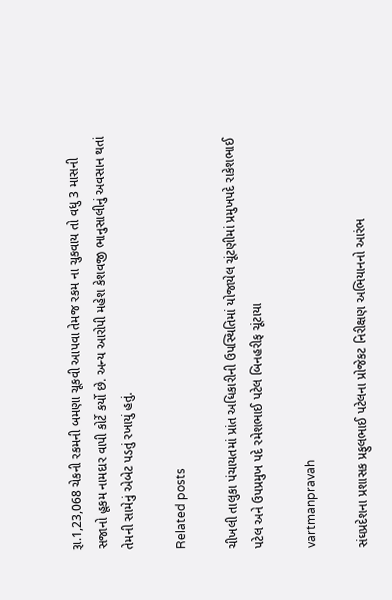રૂા.1,23,068 ચેકની રકમની બમણા ચૂકવી આપવા તેમજ રકમ ના ચુકવાય તો વધુ 3 માસની સજાનો હૂકમ નામદાર વાપી કોર્ટે કર્યો છે. અન્‍ય આરોપી મહેશ કેશવજી ભાનુસાલીનું અવસાન થતાં તેમની સામેનું એબેટ પડતું રખાયું હતું.

Related posts

ચીખલી તાલુકા પંચાયતમાં પ્રાંત અધિકારીની ઉપસ્થિતિમાં યોજાયેલ ચૂંટણીમાં પ્રમુખપદે રાકેશભાઈ પટેલ અને ઉપપ્રમુખ પદે રમેશભાઈ પટેલ બિનહરીફ ચૂંટાયા

vartmanpravah

સંઘપ્રદેશના પ્રશાસક પ્રફુલભાઈ પટેલના પ્રોજેકટ નિરીક્ષણ અભિયાનનો આરંભ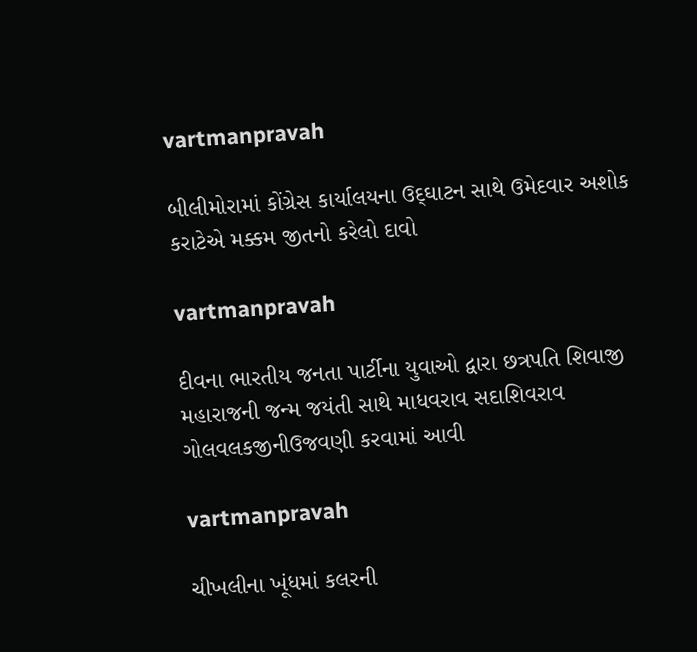vartmanpravah

બીલીમોરામાં કોંગ્રેસ કાર્યાલયના ઉદ્‌ઘાટન સાથે ઉમેદવાર અશોક કરાટેએ મક્કમ જીતનો કરેલો દાવો

vartmanpravah

દીવના ભારતીય જનતા પાર્ટીના યુવાઓ દ્વારા છત્રપતિ શિવાજી મહારાજની જન્‍મ જયંતી સાથે માધવરાવ સદાશિવરાવ ગોલવલકજીનીઉજવણી કરવામાં આવી

vartmanpravah

ચીખલીના ખૂંધમાં કલરની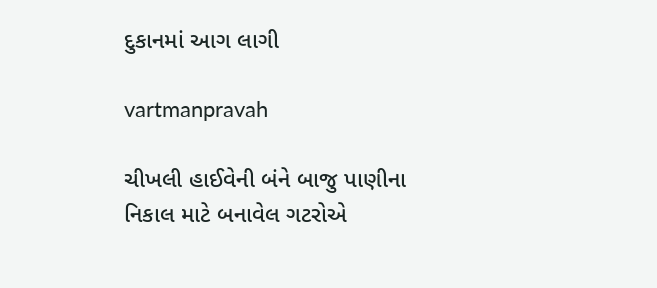દુકાનમાં આગ લાગી

vartmanpravah

ચીખલી હાઈવેની બંને બાજુ પાણીના નિકાલ માટે બનાવેલ ગટરોએ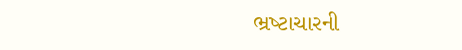ભ્રષ્‍ટાચારની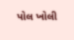પોલ ખોલી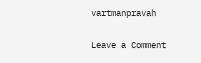vartmanpravah

Leave a Comment